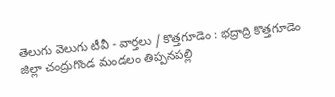తెలుగు వెలుగు టీవీ - వార్తలు / కొత్తగూడెం : భద్రాద్రి కొత్తగూడెం జిల్లా చంద్రుగొండ మండలం తిప్పనపల్లి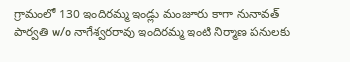గ్రామంలో 130 ఇందిరమ్మ ఇండ్లు మంజూరు కాగా నునావత్ పార్వతి w/o నాగేశ్వరరావు ఇందిరమ్మ ఇంటి నిర్మాణ పనులకు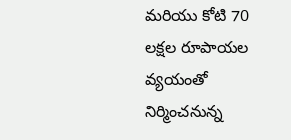మరియు కోటి 70 లక్షల రూపాయల వ్యయంతో నిర్మించనున్న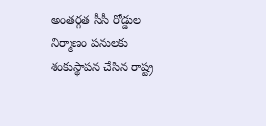అంతర్గత సీసీ రోడ్డుల నిర్మాణం పనులకు శంకుస్థాపన చేసిన రాష్ట్ర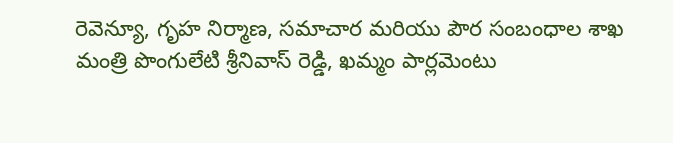రెవెన్యూ, గృహ నిర్మాణ, సమాచార మరియు పౌర సంబంధాల శాఖ మంత్రి పొంగులేటి శ్రీనివాస్ రెడ్డి, ఖమ్మం పార్లమెంటు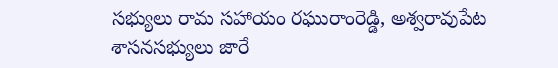సభ్యులు రామ సహాయం రఘురాంరెడ్డి, అశ్వరావుపేట శాసనసభ్యులు జారే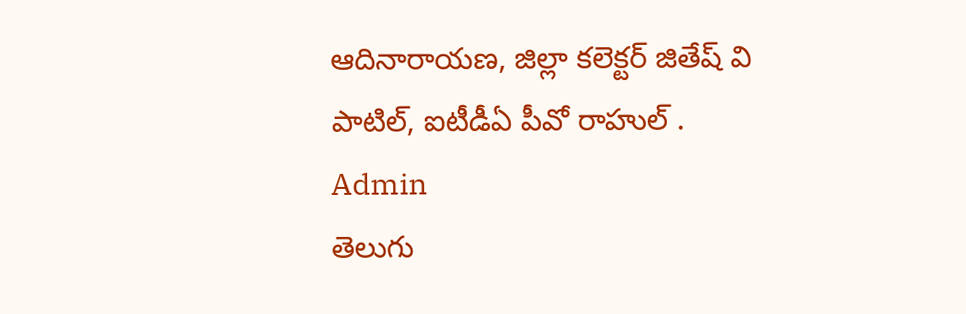ఆదినారాయణ, జిల్లా కలెక్టర్ జితేష్ వి పాటిల్, ఐటీడీఏ పీవో రాహుల్ .
Admin
తెలుగు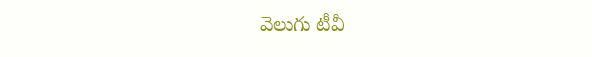వెలుగు టీవీ